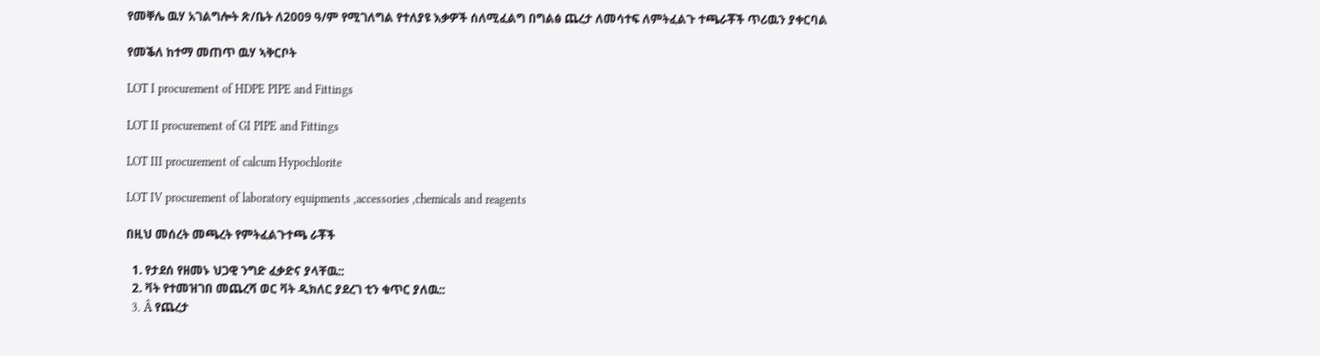የመቐሌ ዉሃ አገልግሎት ጽ/ቤት ለ2009 ዓ/ም የሚገለግል የተለያዩ እቃዎች ሰለሚፈልግ በግልፅ ጨረታ ለመሳተፍ ለምትፈልጉ ተጫራቾች ጥሪዉን ያቀርባል

የመቕለ ከተማ መጠጥ ዉሃ ኣቅርቦት

LOT I procurement of HDPE PIPE and Fittings

LOT II procurement of GI PIPE and Fittings

LOT III procurement of calcum Hypochlorite

LOT IV procurement of laboratory equipments ,accessories ,chemicals and reagents

በዚህ መሰረት መጫረት የምትፈልጉተጫ ራቾች

  1. የታደሰ የዘመኑ ህጋዊ ንግድ ፈቃድና ያላቸዉ::
  2. ቫት የተመዝገበ መጨረሻ ወር ቫት ዲክለር ያደረገ ቲን ቁጥር ያለዉ::
  3. Â የጨረታ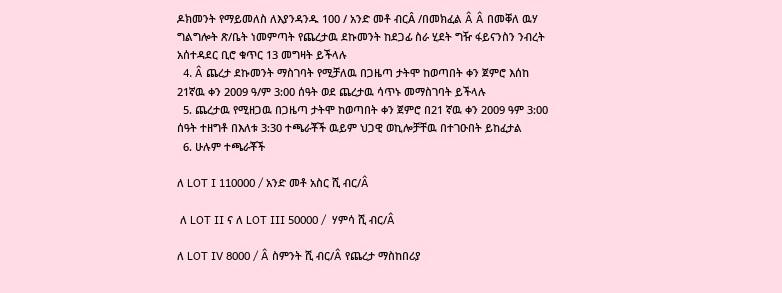ዶክመንት የማይመለስ ለእያንዳንዱ 100 / አንድ መቶ ብርÂ /በመክፈል Â Â በመቐለ ዉሃ ግልግሎት ጽ/ቤት ነመምጣት የጨረታዉ ደኩመንት ከደጋፊ ስራ ሂደት ግዥ ፋይናንስን ንብረት አሰተዳደር ቢሮ ቁጥር 13 መግዛት ይችላሉ
  4. Â ጨረታ ደኩመንት ማስገባት የሚቻለዉ በጋዜጣ ታትሞ ከወጣበት ቀን ጀምሮ እሰከ 21ኛዉ ቀን 2009 ዓ/ም 3:00 ሰዓት ወደ ጨረታዉ ሳጥኑ መማስገባት ይችላሉ
  5. ጨረታዉ የሚዘጋዉ በጋዜጣ ታትሞ ከወጣበት ቀን ጀምሮ በ21 ኛዉ ቀን 2009 ዓም 3:00 ሰዓት ተዘግቶ በእለቱ 3:30 ተጫራቾች ዉይም ህጋዊ ወኪሎቻቸዉ በተገዑበት ይከፈታል
  6. ሁሉም ተጫራቾች

ለ LOT I 110000 / አንድ መቶ አስር ሺ ብር/Â

 ለ LOT II ና ለ LOT III 50000 /  ሃምሳ ሺ ብር/Â

ለ LOT IV 8000 / Â ስምንት ሺ ብር/Â የጨረታ ማስከበሪያ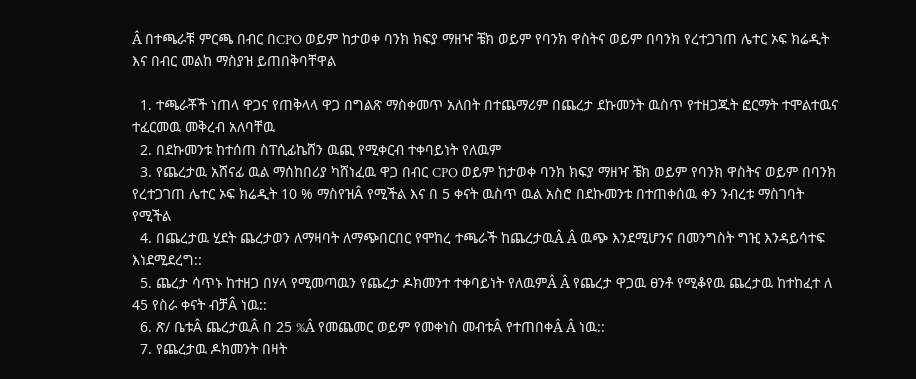Â በተጫራቹ ምርጫ በብር በCPO ወይም ከታወቀ ባንክ ክፍያ ማዘዣ ቼክ ወይም የባንክ ዋስትና ወይም በባንክ የረተጋገጠ ሌተር ኦፍ ክሬዲት እና በብር መልከ ማስያዝ ይጠበቅባቸዋል

  1. ተጫራቾች ነጠላ ዋጋና የጠቅላላ ዋጋ በግልጽ ማስቀመጥ አለበት በተጨማሪም በጨረታ ደኩመንት ዉስጥ የተዘጋጁት ፎርማት ተሞልተዉና ተፈርመዉ መቅረብ አለባቸዉ
  2. በደኩመንቱ ከተሰጠ ስፐሲፊኬሸን ዉጪ የሚቀርብ ተቀባይነት የለዉም
  3. የጨረታዉ አሸናፊ ዉል ማሰከበሪያ ካሸነፈዉ ዋጋ በብር CPO ወይም ከታወቀ ባንክ ክፍያ ማዘዣ ቼክ ወይም የባንክ ዋስትና ወይም በባንክ የረተጋገጠ ሌተር ኦፍ ክሬዲት 10 % ማስየዝÂ የሚችል እና በ 5 ቀናት ዉስጥ ዉል አስሮ በደኩመንቱ በተጠቀሰዉ ቀን ንብረቱ ማስገባት የሚችል
  4. በጨረታዉ ሂደት ጨረታወን ለማዛባት ለማጭበርበር የሞከረ ተጫራች ከጨረታዉÂ Â ዉጭ እንደሚሆንና በመንግስት ግዢ እንዳይሳተፍ እነደሚደረግ::
  5. ጨረታ ሳጥኑ ከተዘጋ በሃላ የሚመጣዉን የጨረታ ዶክመንተ ተቀባይነት የለዉምÂ Â የጨረታ ዋጋዉ ፀንቶ የሚቆየዉ ጨረታዉ ከተከፈተ ለ 45 የስራ ቀናት ብቻÂ ነዉ::
  6. ጽ/ ቤቱÂ ጨረታዉÂ በ 25 %Â የመጨመር ወይም የመቀነስ መብቱÂ የተጠበቀÂ Â ነዉ::
  7. የጨረታዉ ዶክመንት በዛት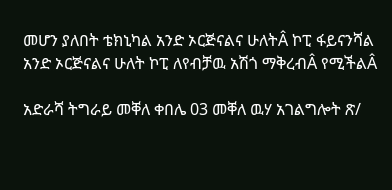መሆን ያለበት ቴክኒካል አንድ ኦርጅናልና ሁለትÂ ኮፒ ፋይናንሻል አንድ ኦርጅናልና ሁለት ኮፒ ለየብቻዉ አሽጎ ማቅረብÂ የሚችልÂ

አድራሻ ትግራይ መቐለ ቀበሌ 03 መቐለ ዉሃ አገልግሎት ጽ/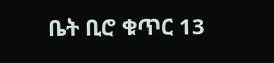ቤት ቢሮ ቁጥር 13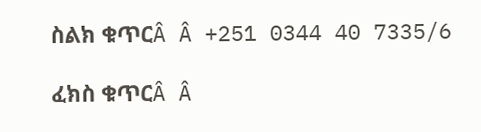ስልክ ቁጥርÂ Â +251 0344 40 7335/6

ፈክስ ቁጥርÂ Â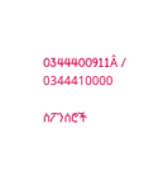0344400911Â / 0344410000

ስፖንሰሮች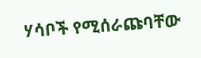ሃሳቦች የሚሰራጩባቸው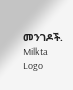መንገዶች.
Milkta Logo